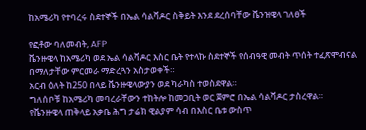ከአሜሪካ የተባረሩ ስደተኞች በኤል ሳልቫዶር ስቅይት እንደ ደረሰባቸው ቬንዝዌላ ገለፀች

የፎቶው ባለመብት, AFP
ቬንዙዌላ ከአሜሪካ ወደ ኤል ሳልቫዶር እስር ቤት የተላኩ ስደተኞች የሰብዓዊ መብት ጥሰት ተፈጽሞብናል በማለታቸው ምርመራ ማድረጓን አስታወቀች።
አርብ ዕለት ከ250 በላይ ቬንዙዌላውያን ወደ ካራካስ ተወስደዋል።
ግለሰቦቹ ከአሜሪካ መባረራቸውን ተከትሎ ከመጋቢት ወር ጀምሮ በኤል ሳልቫዶር ታስረዋል።
የቬንዙዌላ ጠቅላይ አቃቤ ሕግ ታሬክ ዊልያም ሳብ በእስር ቤቱ ውስጥ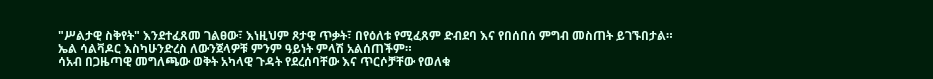"ሥልታዊ ስቅየት" እንደተፈጸመ ገልፀው፣ እነዚህም ጾታዊ ጥቃት፣ በየዕለቱ የሚፈጸም ድብደባ እና የበሰበሰ ምግብ መስጠት ይገኙበታል።
ኤል ሳልቫዶር እስካሁንድረስ ለውንጀላዎቹ ምንም ዓይነት ምላሽ አልሰጠችም።
ሳአብ በጋዜጣዊ መግለጫው ወቅት አካላዊ ጉዳት የደረሰባቸው እና ጥርሶቻቸው የወለቁ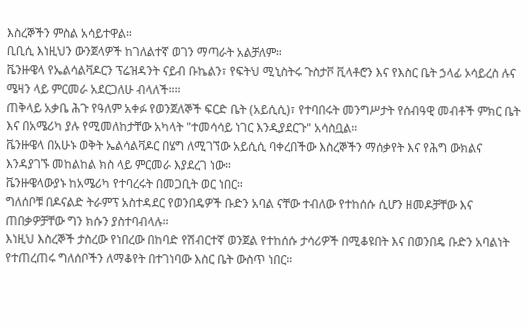እስረኞችን ምስል አሳይተዋል።
ቢቢሲ እነዚህን ውንጀላዎች ከገለልተኛ ወገን ማጣራት አልቻለም።
ቬንዙዌላ የኤልሳልቫዶርን ፕሬዝዳንት ናይብ ቡኬልን፣ የፍትህ ሚኒስትሩ ጉስታቮ ቪላቶሮን እና የእስር ቤት ኃላፊ ኦሳይረስ ሉና ሜዛን ላይ ምርመራ አደርጋለሁ ብላለች።።
ጠቅላይ አቃቤ ሕጉ የዓለም አቀፉ የወንጀለኞች ፍርድ ቤት (አይሲሲ)፣ የተባበሩት መንግሥታት የሰብዓዊ መብቶች ምክር ቤት እና በአሜሪካ ያሉ የሚመለከታቸው አካላት "ተመሳሳይ ነገር እንዲያደርጉ" አሳስቧል።
ቬንዙዌላ በአሁኑ ወቅት ኤልሳልቫዶር በሄግ ለሚገኘው አይሲሲ ባቀረበችው እስረኞችን ማሰቃየት እና የሕግ ውክልና እንዳያገኙ መከልከል ክስ ላይ ምርመራ እያደረገ ነው።
ቬንዙዌላውያኑ ከአሜሪካ የተባረሩት በመጋቢት ወር ነበር።
ግለሰቦቹ በዶናልድ ትራምፕ አስተዳደር የወንበዴዎች ቡድን አባል ናቸው ተብለው የተከሰሱ ሲሆን ዘመዶቻቸው እና ጠበቃዎቻቸው ግን ክሱን ያስተባብላሉ።
እነዚህ እስረኞች ታስረው የነበረው በከባድ የሽብርተኛ ወንጀል የተከሰሱ ታሳሪዎች በሚቆዩበት እና በወንበዴ ቡድን አባልነት የተጠረጠሩ ግለሰቦችን ለማቆየት በተገነባው እስር ቤት ውስጥ ነበር።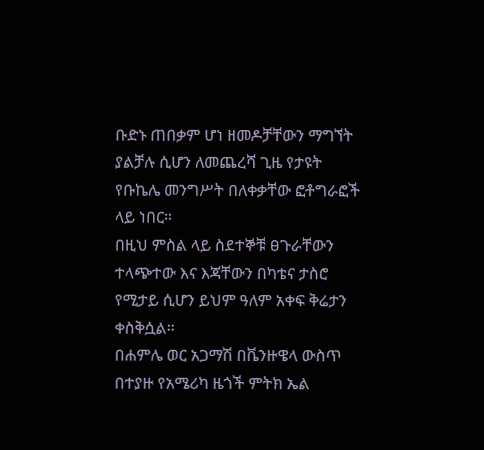ቡድኑ ጠበቃም ሆነ ዘመዶቻቸውን ማግኘት ያልቻሉ ሲሆን ለመጨረሻ ጊዜ የታዩት የቡኬሌ መንግሥት በለቀቃቸው ፎቶግራፎች ላይ ነበር።
በዚህ ምስል ላይ ስደተኞቹ ፀጉራቸውን ተላጭተው እና እጃቸውን በካቴና ታስሮ የሚታይ ሲሆን ይህም ዓለም አቀፍ ቅሬታን ቀስቅሷል።
በሐምሌ ወር አጋማሽ በቬንዙዌላ ውስጥ በተያዙ የአሜሪካ ዜጎች ምትክ ኤል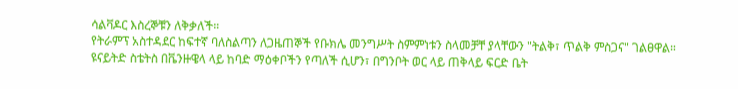ሳልቫዶር እስረኞቹን ለቅቃለች።
የትራምፕ አስተዳደር ከፍተኛ ባለስልጣን ለጋዜጠኞች የቡክሌ መንግሥት ስምምነቱን ስላመቻቸ ያላቸውን "ትልቅ፣ ጥልቅ ምስጋና" ገልፀዋል።
ዩናይትድ ስቴትስ በቬንዙዌላ ላይ ከባድ ማዕቀቦችን የጣለች ሲሆን፣ በግንቦት ወር ላይ ጠቅላይ ፍርድ ቤት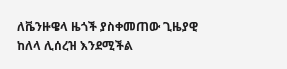ለቬንዙዌላ ዜጎች ያስቀመጠው ጊዜያዊ ከለላ ሊሰረዝ እንደሚችል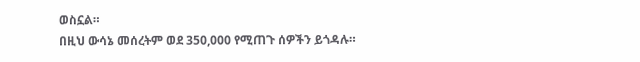ወስኗል።
በዚህ ውሳኔ መሰረትም ወደ 350,000 የሚጠጉ ሰዎችን ይጎዳሉ።